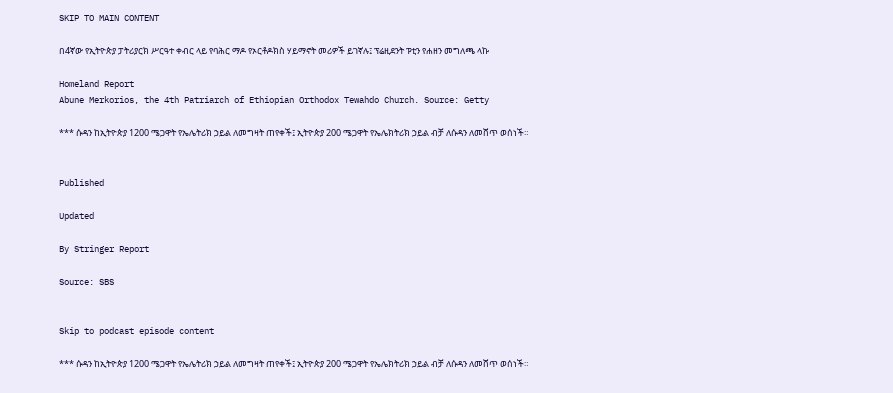SKIP TO MAIN CONTENT

በ4ኛው የኢትዮጵያ ፓትሪያርክ ሥርዓተ ቀብር ላይ የባሕር ማዶ የኦርቶዶክስ ሃይማኖት መሪዎች ይገኛሉ፤ ፕሬዚደንት ፑቲን የሐዘን መግለጫ ላኩ

Homeland Report
Abune Merkorios, the 4th Patriarch of Ethiopian Orthodox Tewahdo Church. Source: Getty

*** ሱዳን ከኢትዮጵያ 1200 ሜጋዋት የኤሌትሪክ ኃይል ለመግዛት ጠየቀች፤ ኢትዮጵያ 200 ሜጋዋት የኤሌክትሪክ ኃይል ብቻ ለሱዳን ለመሸጥ ወሰነች።


Published

Updated

By Stringer Report

Source: SBS


Skip to podcast episode content

*** ሱዳን ከኢትዮጵያ 1200 ሜጋዋት የኤሌትሪክ ኃይል ለመግዛት ጠየቀች፤ ኢትዮጵያ 200 ሜጋዋት የኤሌክትሪክ ኃይል ብቻ ለሱዳን ለመሸጥ ወሰነች።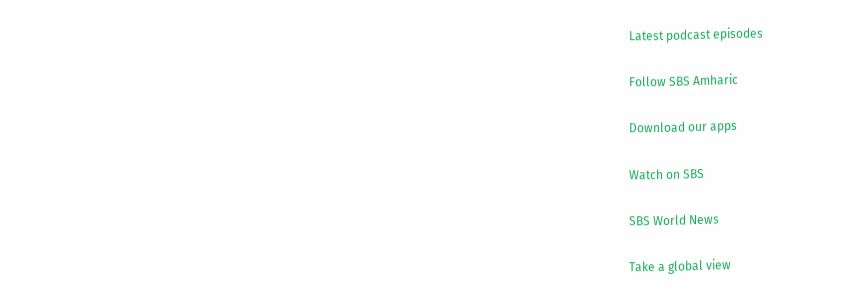Latest podcast episodes

Follow SBS Amharic

Download our apps

Watch on SBS

SBS World News

Take a global view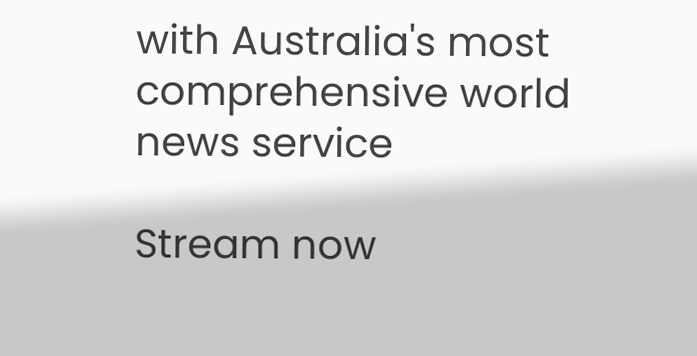with Australia's most comprehensive world news service

Stream now